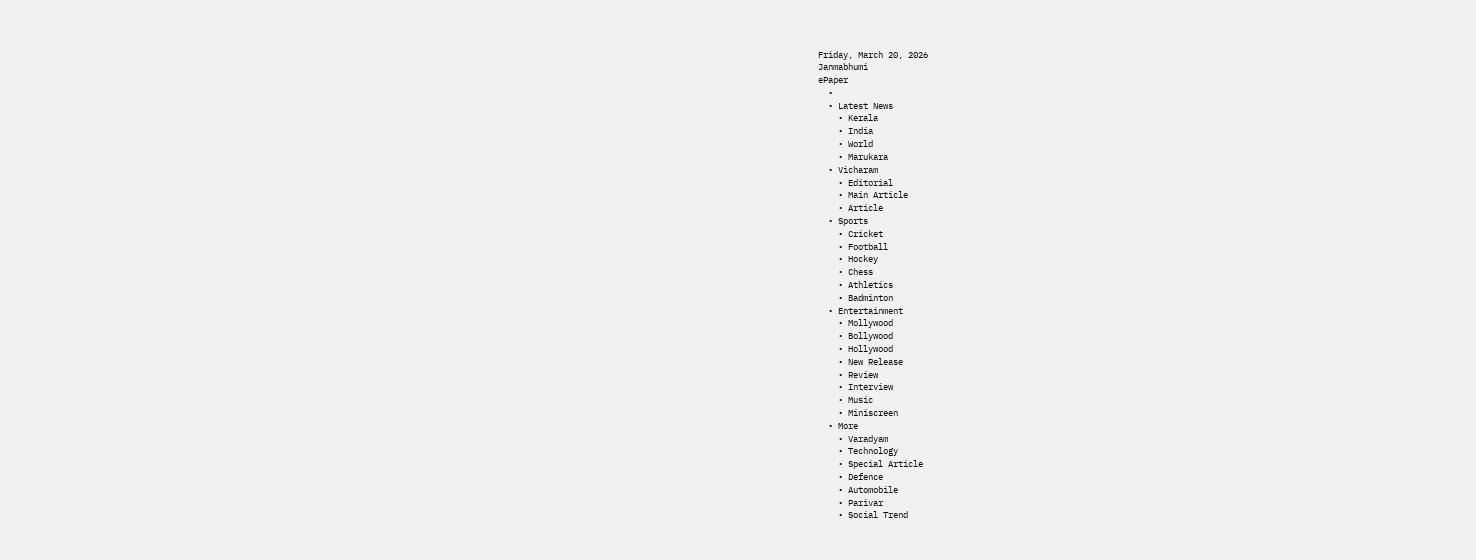Friday, March 20, 2026
Janmabhumi
ePaper
  •
  • Latest News
    • Kerala
    • India
    • World
    • Marukara
  • Vicharam
    • Editorial
    • Main Article
    • Article
  • Sports
    • Cricket
    • Football
    • Hockey
    • Chess
    • Athletics
    • Badminton
  • Entertainment
    • Mollywood
    • Bollywood
    • Hollywood
    • New Release
    • Review
    • Interview
    • Music
    • Miniscreen
  • More
    • Varadyam
    • Technology
    • Special Article
    • Defence
    • Automobile
    • Parivar
    • Social Trend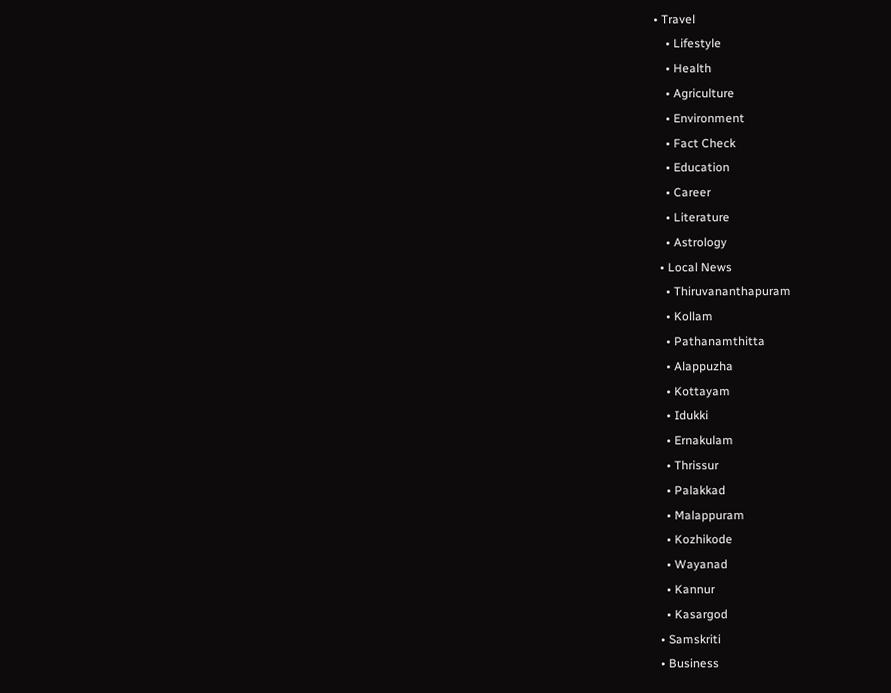• Travel
    • Lifestyle
    • Health
    • Agriculture
    • Environment
    • Fact Check
    • Education
    • Career
    • Literature
    • Astrology
  • Local News
    • Thiruvananthapuram
    • Kollam
    • Pathanamthitta
    • Alappuzha
    • Kottayam
    • Idukki
    • Ernakulam
    • Thrissur
    • Palakkad
    • Malappuram
    • Kozhikode
    • Wayanad
    • Kannur
    • Kasargod
  • Samskriti
  • Business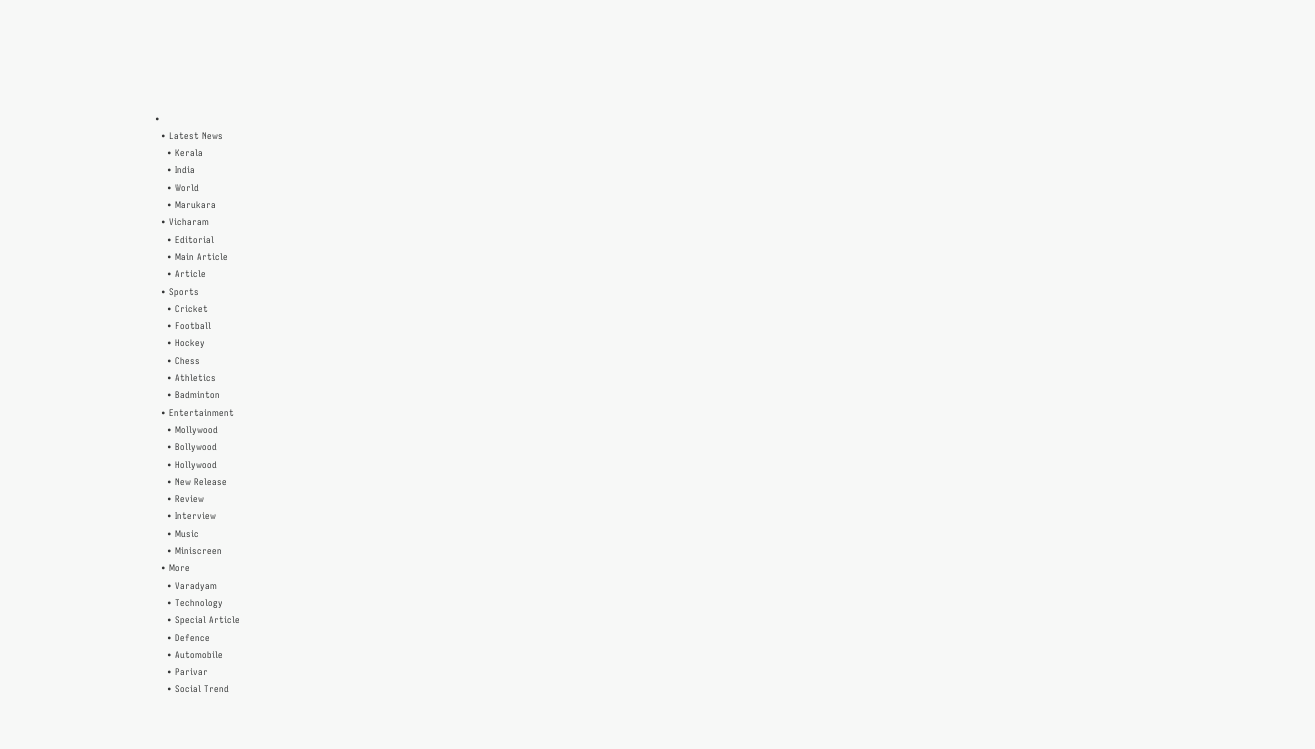•
  • Latest News
    • Kerala
    • India
    • World
    • Marukara
  • Vicharam
    • Editorial
    • Main Article
    • Article
  • Sports
    • Cricket
    • Football
    • Hockey
    • Chess
    • Athletics
    • Badminton
  • Entertainment
    • Mollywood
    • Bollywood
    • Hollywood
    • New Release
    • Review
    • Interview
    • Music
    • Miniscreen
  • More
    • Varadyam
    • Technology
    • Special Article
    • Defence
    • Automobile
    • Parivar
    • Social Trend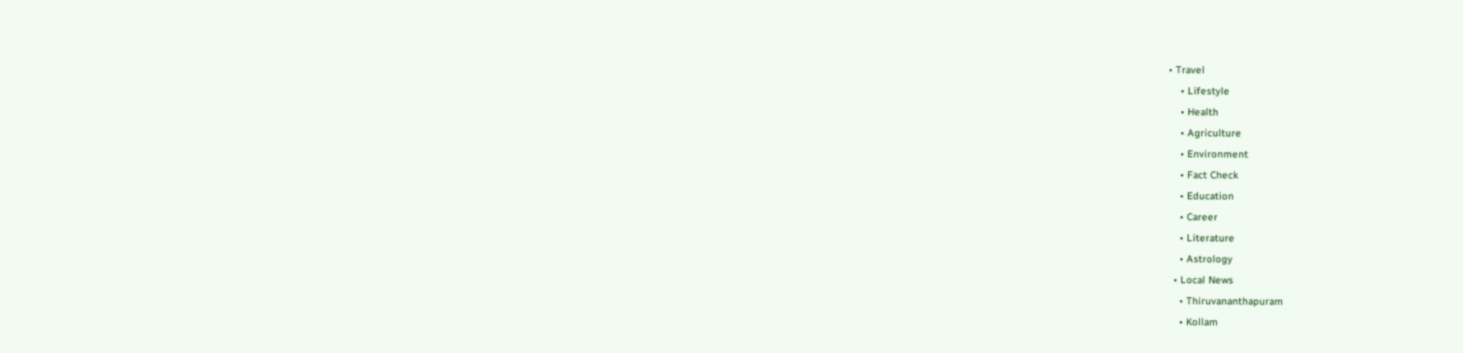• Travel
    • Lifestyle
    • Health
    • Agriculture
    • Environment
    • Fact Check
    • Education
    • Career
    • Literature
    • Astrology
  • Local News
    • Thiruvananthapuram
    • Kollam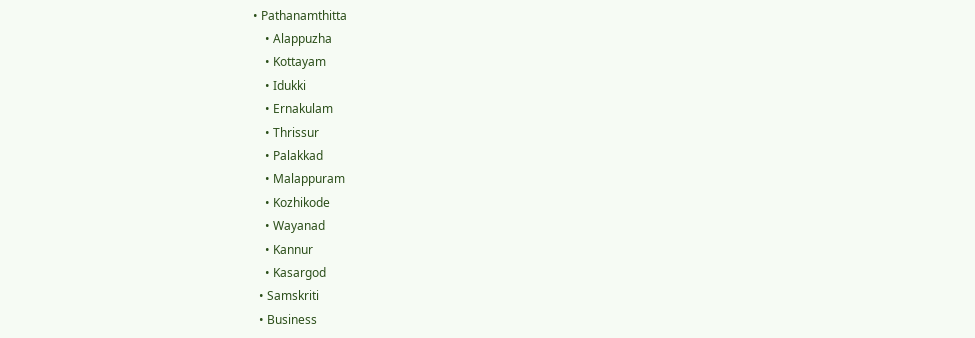• Pathanamthitta
    • Alappuzha
    • Kottayam
    • Idukki
    • Ernakulam
    • Thrissur
    • Palakkad
    • Malappuram
    • Kozhikode
    • Wayanad
    • Kannur
    • Kasargod
  • Samskriti
  • Business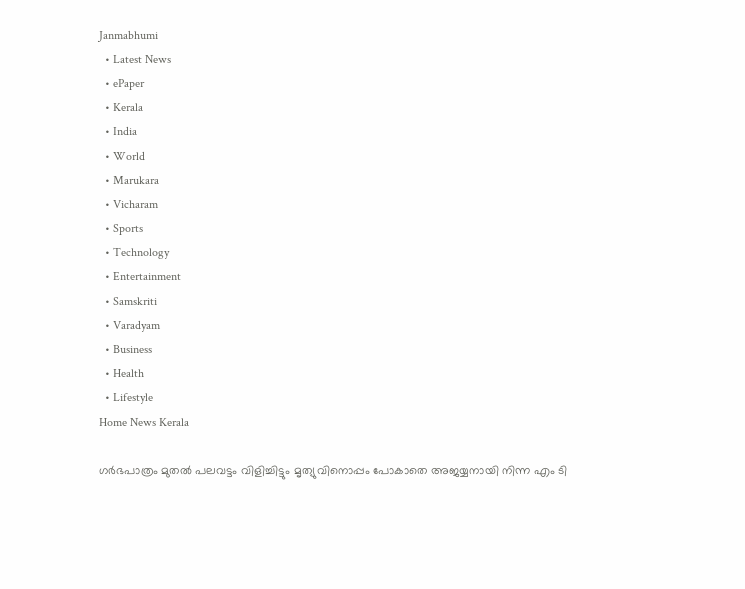Janmabhumi
  • Latest News
  • ePaper
  • Kerala
  • India
  • World
  • Marukara
  • Vicharam
  • Sports
  • Technology
  • Entertainment
  • Samskriti
  • Varadyam
  • Business
  • Health
  • Lifestyle
Home News Kerala

ഗർഭപാത്രം മുതൽ പലവട്ടം വിളിച്ചിട്ടും മൃത്യുവിനൊപ്പം പോകാതെ അജയ്യനായി നിന്ന എം ടി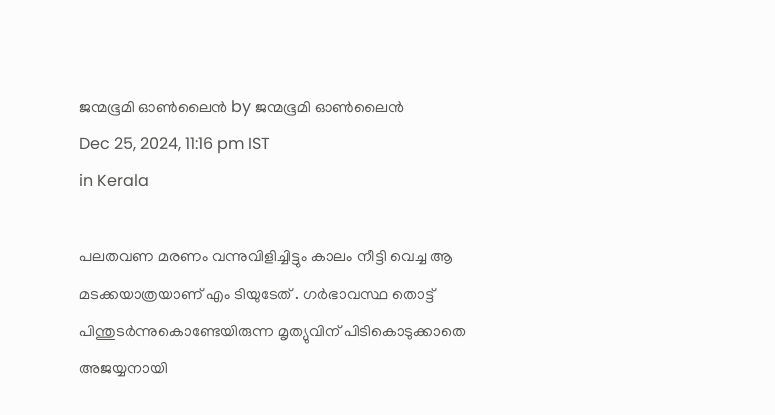ജന്മഭൂമി ഓണ്‍ലൈന്‍ by ജന്മഭൂമി ഓണ്‍ലൈന്‍
Dec 25, 2024, 11:16 pm IST
in Kerala

പലതവണ മരണം വന്നുവിളിച്ചിട്ടും കാലം നീട്ടി വെച്ച ആ മടക്കയാത്രയാണ് എം ടിയുടേത് . ഗര്‍ഭാവസ്ഥ തൊട്ട് പിന്തുടര്‍ന്നുകൊണ്ടേയിരുന്ന മൃത്യുവിന് പിടികൊടുക്കാതെ അജയ്യനായി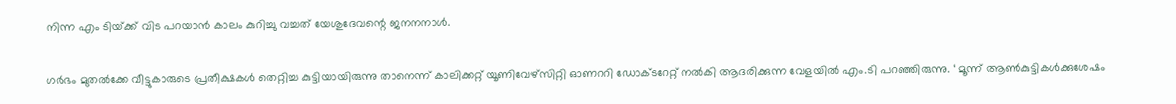നിന്ന എം ടിയ്‌ക്ക് വിട പറയാൻ കാലം കുറിച്ചു വച്ചത് യേശുദേവന്റെ ജനനനാൾ.

ഗര്‍ഭം മുതല്‍ക്കേ വീട്ടുകാരുടെ പ്രതീക്ഷകള്‍ തെറ്റിച്ച കുട്ടിയായിരുന്നു താനെന്ന് കാലിക്കറ്റ് യൂണിവേഴ്‌സിറ്റി ഓണററി ഡോക്ടറേറ്റ് നല്‍കി ആദരിക്കുന്ന വേളയില്‍ എം.ടി പറഞ്ഞിരുന്നു. ‘ മൂന്ന് ആണ്‍കുട്ടികള്‍ക്കുശേഷം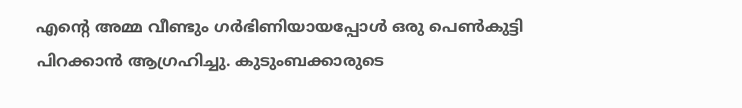എന്റെ അമ്മ വീണ്ടും ഗര്‍ഭിണിയായപ്പോള്‍ ഒരു പെണ്‍കുട്ടി പിറക്കാന്‍ ആഗ്രഹിച്ചു. കുടുംബക്കാരുടെ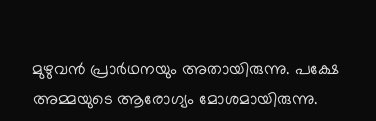മുഴുവന്‍ പ്രാര്‍ഥനയും അതായിരുന്നു. പക്ഷേ അമ്മയുടെ ആരോഗ്യം മോശമായിരുന്നു.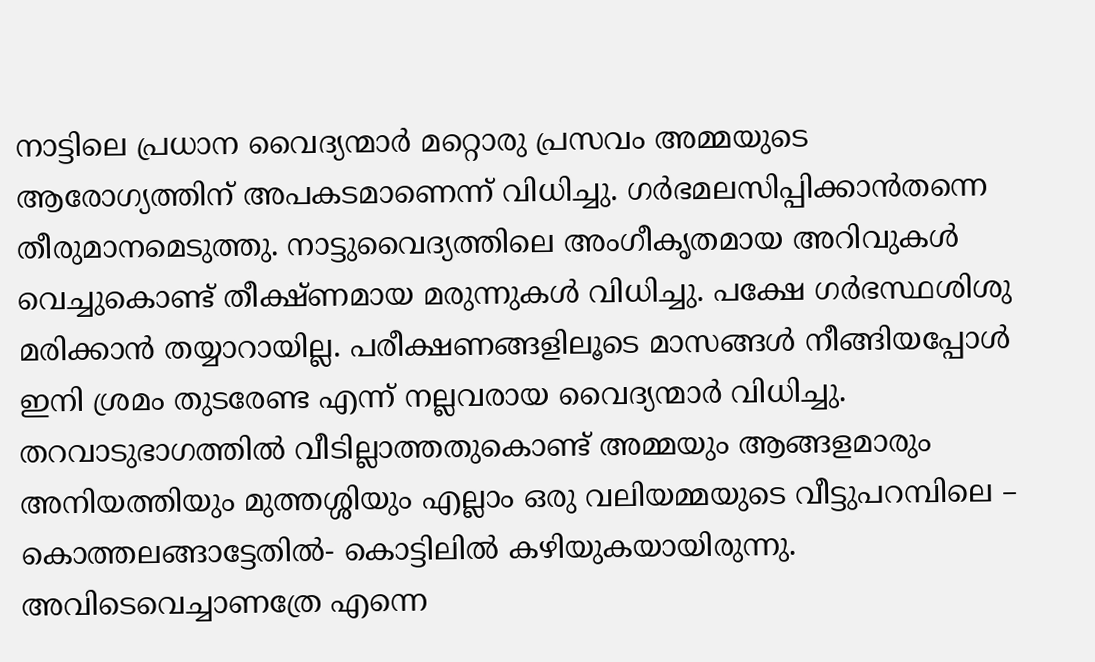നാട്ടിലെ പ്രധാന വൈദ്യന്മാര്‍ മറ്റൊരു പ്രസവം അമ്മയുടെ ആരോഗ്യത്തിന് അപകടമാണെന്ന് വിധിച്ചു. ഗര്‍ഭമലസിപ്പിക്കാന്‍തന്നെ തീരുമാനമെടുത്തു. നാട്ടുവൈദ്യത്തിലെ അംഗീകൃതമായ അറിവുകള്‍ വെച്ചുകൊണ്ട് തീക്ഷ്ണമായ മരുന്നുകള്‍ വിധിച്ചു. പക്ഷേ ഗര്‍ഭസ്ഥശിശു മരിക്കാന്‍ തയ്യാറായില്ല. പരീക്ഷണങ്ങളിലൂടെ മാസങ്ങള്‍ നീങ്ങിയപ്പോള്‍ ഇനി ശ്രമം തുടരേണ്ട എന്ന് നല്ലവരായ വൈദ്യന്മാര്‍ വിധിച്ചു. തറവാടുഭാഗത്തില്‍ വീടില്ലാത്തതുകൊണ്ട് അമ്മയും ആങ്ങളമാരും അനിയത്തിയും മുത്തശ്ശിയും എല്ലാം ഒരു വലിയമ്മയുടെ വീട്ടുപറമ്പിലെ – കൊത്തലങ്ങാട്ടേതില്‍- കൊട്ടിലില്‍ കഴിയുകയായിരുന്നു. അവിടെവെച്ചാണത്രേ എന്നെ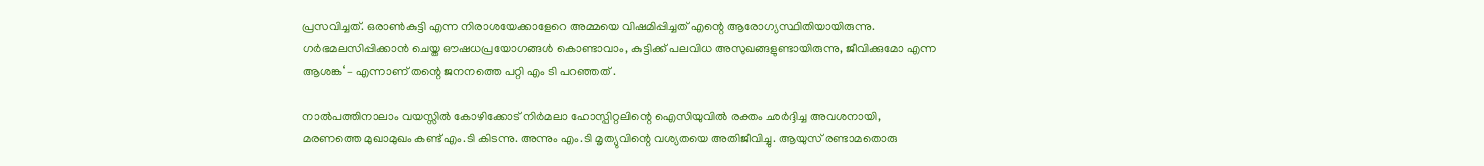പ്രസവിച്ചത്. ഒരാണ്‍കുട്ടി എന്ന നിരാശയേക്കാളേറെ അമ്മയെ വിഷമിപ്പിച്ചത് എന്റെ ആരോഗ്യസ്ഥിതിയായിരുന്നു. ഗര്‍ഭമലസിപ്പിക്കാന്‍ ചെയ്ത ഔഷധപ്രയോഗങ്ങള്‍ കൊണ്ടാവാം, കുട്ടിക്ക് പലവിധ അസുഖങ്ങളുണ്ടായിരുന്നു, ജീവിക്കുമോ എന്ന ആശങ്ക‘ – എന്നാണ് തന്റെ ജനനത്തെ പറ്റി എം ടി പറഞ്ഞത് .

നാല്‍പത്തിനാലാം വയസ്സില്‍ കോഴിക്കോട് നിര്‍മലാ ഹോസ്പിറ്റലിന്റെ ഐസിയുവിൽ രക്തം ഛര്‍ദ്ദിച്ച അവശനായി, മരണത്തെ മുഖാമുഖം കണ്ട് എം.ടി കിടന്നു. അന്നും എം.ടി മൃത്യുവിന്റെ വശ്യതയെ അതിജീവിച്ചു. ആയുസ് രണ്ടാമതൊരു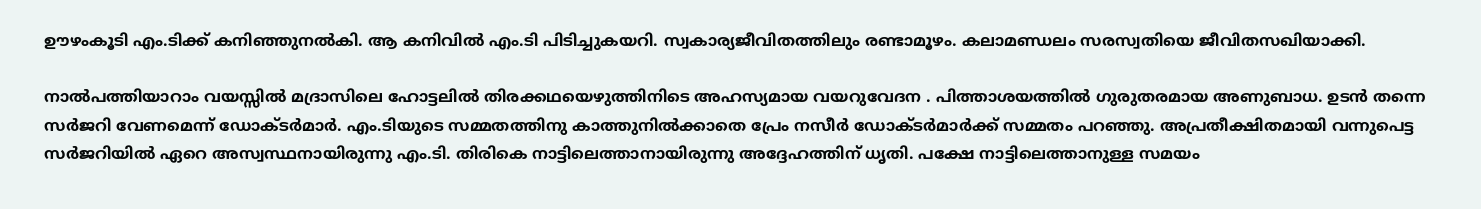ഊഴംകൂടി എം.ടിക്ക് കനിഞ്ഞുനല്‍കി. ആ കനിവില്‍ എം.ടി പിടിച്ചുകയറി. സ്വകാര്യജീവിതത്തിലും രണ്ടാമൂഴം. കലാമണ്ഡലം സരസ്വതിയെ ജീവിതസഖിയാക്കി.

നാല്‍പത്തിയാറാം വയസ്സില്‍ മദ്രാസിലെ ഹോട്ടലില്‍ തിരക്കഥയെഴുത്തിനിടെ അഹസ്യമായ വയറുവേദന . പിത്താശയത്തില്‍ ഗുരുതരമായ അണുബാധ. ഉടന്‍ തന്നെ സര്‍ജറി വേണമെന്ന് ഡോക്ടര്‍മാര്‍. എം.ടിയുടെ സമ്മതത്തിനു കാത്തുനില്‍ക്കാതെ പ്രേം നസീര്‍ ഡോക്ടര്‍മാര്‍ക്ക് സമ്മതം പറഞ്ഞു. അപ്രതീക്ഷിതമായി വന്നുപെട്ട സര്‍ജറിയില്‍ ഏറെ അസ്വസ്ഥനായിരുന്നു എം.ടി. തിരികെ നാട്ടിലെത്താനായിരുന്നു അദ്ദേഹത്തിന് ധൃതി. പക്ഷേ നാട്ടിലെത്താനുള്ള സമയം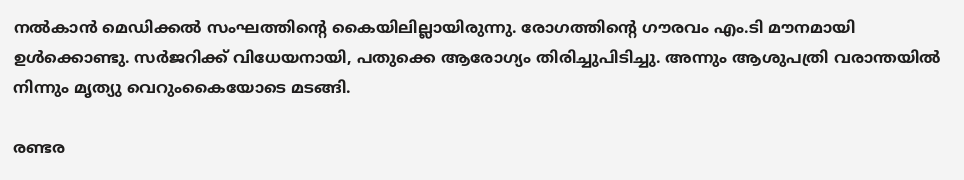നല്‍കാന്‍ മെഡിക്കല്‍ സംഘത്തിന്റെ കൈയിലില്ലായിരുന്നു. രോഗത്തിന്റെ ഗൗരവം എം.ടി മൗനമായി ഉള്‍ക്കൊണ്ടു. സര്‍ജറിക്ക് വിധേയനായി, പതുക്കെ ആരോഗ്യം തിരിച്ചുപിടിച്ചു. അന്നും ആശുപത്രി വരാന്തയില്‍ നിന്നും മൃത്യു വെറുംകൈയോടെ മടങ്ങി.

രണ്ടര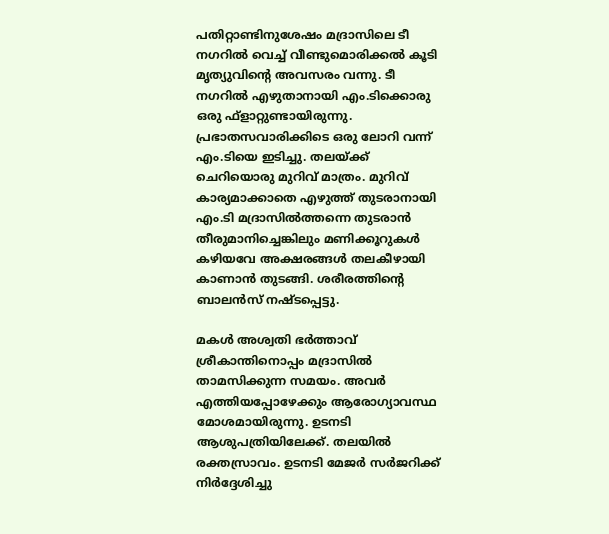പതിറ്റാണ്ടിനുശേഷം മദ്രാസിലെ ടീ നഗറില്‍ വെച്ച് വീണ്ടുമൊരിക്കല്‍ കൂടി മൃത്യുവിന്റെ അവസരം വന്നു. ടീ നഗറില്‍ എഴുതാനായി എം.ടിക്കൊരു ഒരു ഫ്‌ളാറ്റുണ്ടായിരുന്നു. പ്രഭാതസവാരിക്കിടെ ഒരു ലോറി വന്ന് എം.ടിയെ ഇടിച്ചു. തലയ്‌ക്ക് ചെറിയൊരു മുറിവ് മാത്രം. മുറിവ് കാര്യമാക്കാതെ എഴുത്ത് തുടരാനായി എം.ടി മദ്രാസില്‍ത്തന്നെ തുടരാന്‍ തീരുമാനിച്ചെങ്കിലും മണിക്കൂറുകള്‍ കഴിയവേ അക്ഷരങ്ങള്‍ തലകീഴായി കാണാന്‍ തുടങ്ങി. ശരീരത്തിന്റെ ബാലന്‍സ് നഷ്ടപ്പെട്ടു.

മകള്‍ അശ്വതി ഭര്‍ത്താവ് ശ്രീകാന്തിനൊപ്പം മദ്രാസില്‍ താമസിക്കുന്ന സമയം. അവര്‍ എത്തിയപ്പോഴേക്കും ആരോഗ്യാവസ്ഥ മോശമായിരുന്നു. ഉടനടി ആശുപത്രിയിലേക്ക്. തലയില്‍ രക്തസ്രാവം. ഉടനടി മേജര്‍ സര്‍ജറിക്ക് നിര്‍ദ്ദേശിച്ചു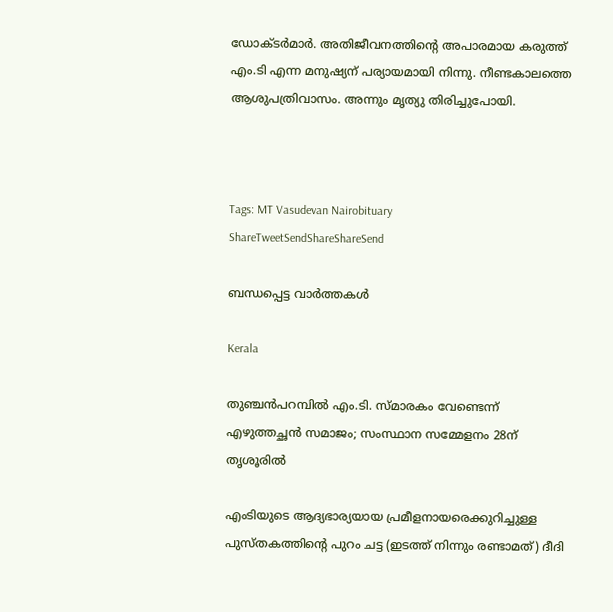ഡോക്ടര്‍മാര്‍. അതിജീവനത്തിന്റെ അപാരമായ കരുത്ത് എം.ടി എന്ന മനുഷ്യന് പര്യായമായി നിന്നു. നീണ്ടകാലത്തെ ആശുപത്രിവാസം. അന്നും മൃത്യു തിരിച്ചുപോയി.



Tags: MT Vasudevan Nairobituary
ShareTweetSendShareShareSend

ബന്ധപ്പെട്ട വാര്‍ത്തകള്‍

Kerala

തുഞ്ചന്‍പറമ്പില്‍ എം.ടി. സ്മാരകം വേണ്ടെന്ന് എഴുത്തച്ഛന്‍ സമാജം; സംസ്ഥാന സമ്മേളനം 28ന് തൃശൂരില്‍

എംടിയുടെ ആദ്യഭാര്യയായ പ്രമീളനായരെക്കുറിച്ചുള്ള പുസ്തകത്തിന്‍റെ പുറം ചട്ട (ഇടത്ത് നിന്നും രണ്ടാമത്) ദീദി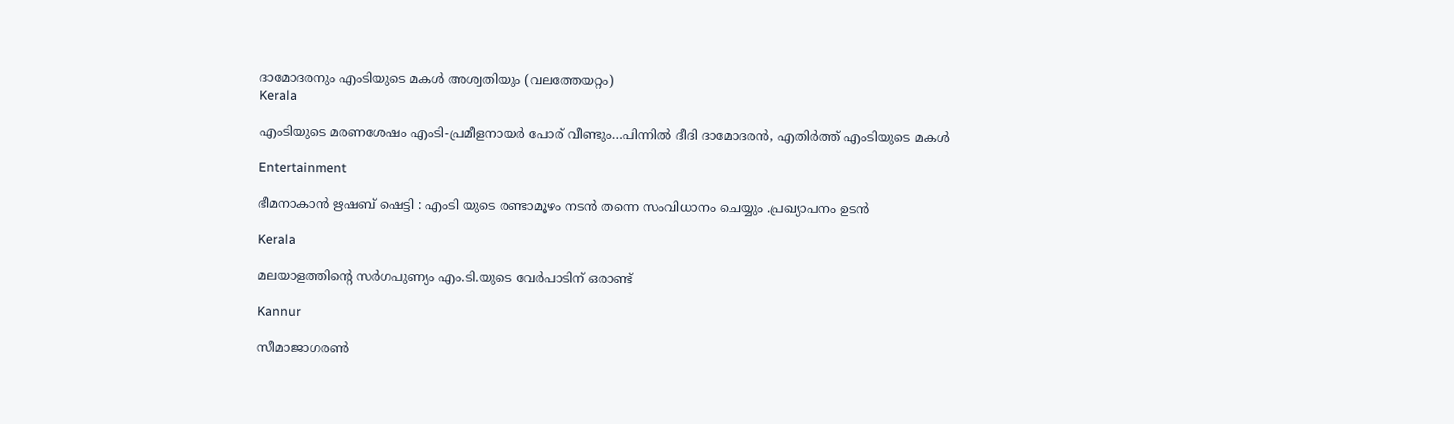ദാമോദരനും എംടിയുടെ മകള്‍ അശ്വതിയും (വലത്തേയറ്റം)
Kerala

എംടിയുടെ മരണശേഷം എംടി-പ്രമീളനായര്‍ പോര് വീണ്ടും…പിന്നില്‍ ദീദി ദാമോദരന്‍, എതിര്‍ത്ത് എംടിയുടെ മകള്‍

Entertainment

ഭീമനാകാൻ ഋഷബ് ഷെട്ടി : എംടി യുടെ രണ്ടാമൂഴം നടൻ തന്നെ സംവിധാനം ചെയ്യും .പ്രഖ്യാപനം ഉടൻ

Kerala

മലയാളത്തിന്റെ സര്‍ഗപുണ്യം എം.ടി.യുടെ വേര്‍പാടിന് ഒരാണ്ട്

Kannur

സീമാജാഗരൺ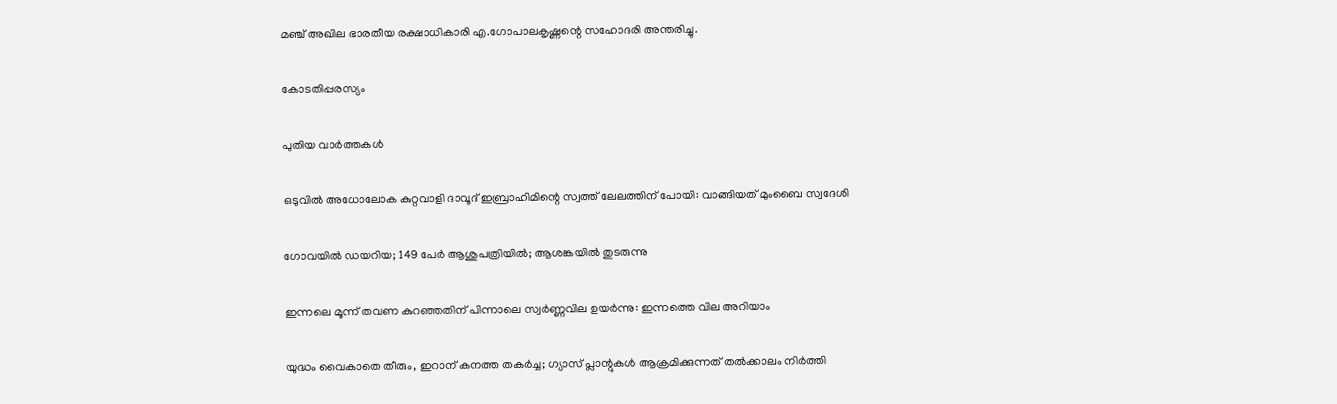മഞ്ച് അഖില ഭാരതീയ രക്ഷാധികാരി എ.ഗോപാലകൃഷ്ണന്റെ സഹോദരി അന്തരിച്ചു.

കോടതിപ്പരസ്യം

പുതിയ വാര്‍ത്തകള്‍

ഒടുവിൽ അധോലോക കുറ്റവാളി ദാവൂദ് ഇബ്രാഹിമിന്റെ സ്വത്ത് ലേലത്തിന് പോയി: വാങ്ങിയത് മുംബൈ സ്വദേശി

ഗോവയിൽ ഡയറിയ; 149 പേർ ആശുപത്രിയിൽ; ആശങ്കയിൽ തുടരുന്നു

ഇന്നലെ മൂന്ന് തവണ കുറഞ്ഞതിന് പിന്നാലെ സ്വർണ്ണവില ഉയർന്നു: ഇന്നത്തെ വില അറിയാം

യുദ്ധം വൈകാതെ തീരും, ഇറാന് കനത്ത തകർച്ച; ഗ്യാസ് പ്ലാന്റുകൾ ആക്രമിക്കുന്നത് തൽക്കാലം നിർത്തി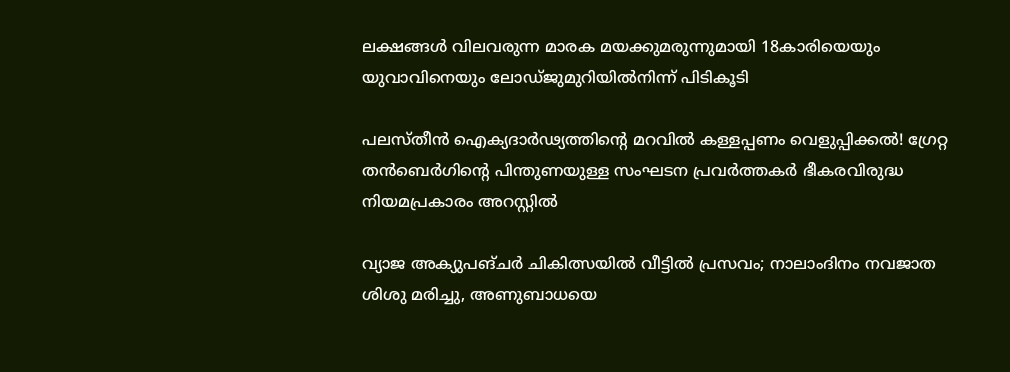ലക്ഷങ്ങൾ വിലവരുന്ന മാരക മയക്കുമരുന്നുമായി 18കാരിയെയും യുവാവിനെയും ലോഡ്ജുമുറിയിൽനിന്ന് പിടികൂടി

പലസ്തീൻ ഐക്യദാർഢ്യത്തിന്റെ മറവിൽ കള്ളപ്പണം വെളുപ്പിക്കൽ! ഗ്രേറ്റ തന്‍ബെര്‍ഗിന്റെ പിന്തുണയുള്ള സംഘടന പ്രവർത്തകർ ഭീകരവിരുദ്ധ നിയമപ്രകാരം അറസ്റ്റിൽ

വ്യാജ അക്യുപങ്ചർ ചികിത്സയിൽ വീട്ടിൽ പ്രസവം; നാലാംദിനം നവജാത ശിശു മരിച്ചു, അണുബാധയെ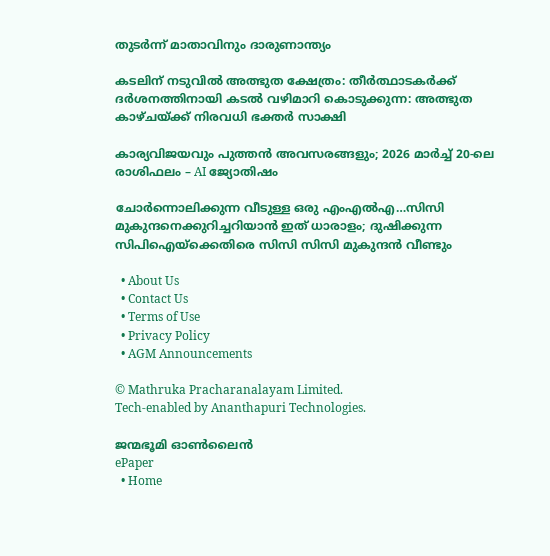തുടർന്ന് മാതാവിനും ദാരുണാന്ത്യം

കടലിന് നടുവില്‍ അത്ഭുത ക്ഷേത്രം: തീര്‍ത്ഥാടകര്‍ക്ക് ദര്‍ശനത്തിനായി കടല്‍ വഴിമാറി കൊടുക്കുന്ന: അത്ഭുത കാഴ്ചയ്‌ക്ക് നിരവധി ഭക്തര്‍ സാക്ഷി

കാര്യവിജയവും പുത്തൻ അവസരങ്ങളും; 2026 മാർച്ച് 20-ലെ രാശിഫലം – AI ജ്യോതിഷം

ചോര്‍ന്നൊലിക്കുന്ന വീടുള്ള ഒരു എംഎല്‍എ…സിസി മുകുന്ദനെക്കുറിച്ചറിയാന്‍ ഇത് ധാരാളം; ദുഷിക്കുന്ന സിപിഐയ്‌ക്കെതിരെ സിസി സിസി മുകുന്ദന്‍ വീണ്ടും

  • About Us
  • Contact Us
  • Terms of Use
  • Privacy Policy
  • AGM Announcements

© Mathruka Pracharanalayam Limited.
Tech-enabled by Ananthapuri Technologies.

ജന്മഭൂമി ഓണ്‍ലൈന്‍
ePaper
  • Home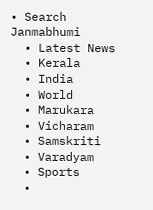• Search Janmabhumi
  • Latest News
  • Kerala
  • India
  • World
  • Marukara
  • Vicharam
  • Samskriti
  • Varadyam
  • Sports
  •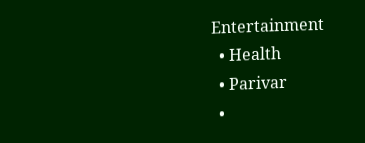Entertainment
  • Health
  • Parivar
  •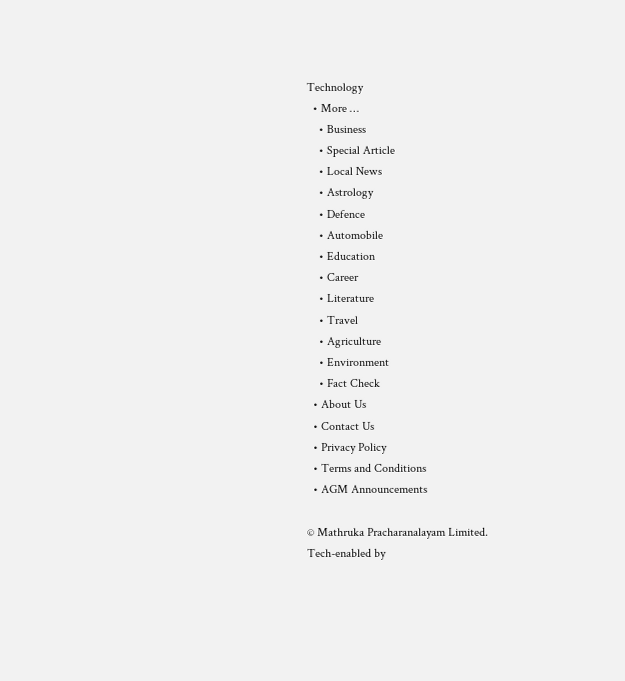Technology
  • More …
    • Business
    • Special Article
    • Local News
    • Astrology
    • Defence
    • Automobile
    • Education
    • Career
    • Literature
    • Travel
    • Agriculture
    • Environment
    • Fact Check
  • About Us
  • Contact Us
  • Privacy Policy
  • Terms and Conditions
  • AGM Announcements

© Mathruka Pracharanalayam Limited.
Tech-enabled by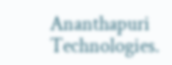Ananthapuri Technologies.